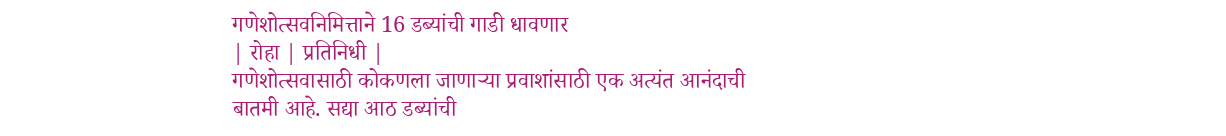गणेशोत्सवनिमित्ताने 16 डब्यांची गाडी धावणार
| रोहा | प्रतिनिधी |
गणेशोत्सवासाठी कोकणला जाणाऱ्या प्रवाशांसाठी एक अत्यंत आनंदाची बातमी आहे. सद्या आठ डब्यांची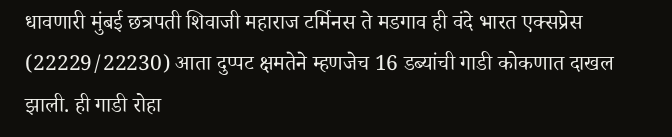धावणारी मुंबई छत्रपती शिवाजी महाराज टर्मिनस ते मडगाव ही वंदे भारत एक्सप्रेस (22229/22230) आता दुप्पट क्षमतेने म्हणजेच 16 डब्यांची गाडी कोकणात दाखल झाली. ही गाडी रोहा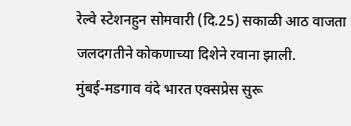रेल्वे स्टेशनहुन सोमवारी (दि.25) सकाळी आठ वाजता जलदगतीने कोकणाच्या दिशेने रवाना झाली.
मुंबई-मडगाव वंदे भारत एक्सप्रेस सुरू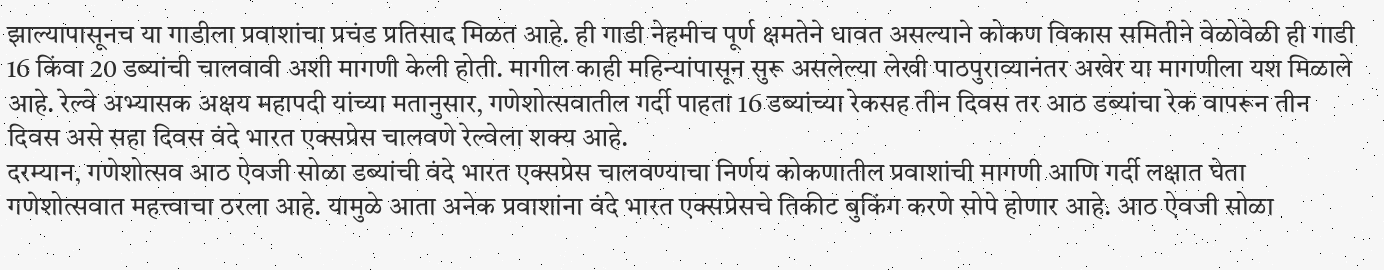झाल्यापासूनच या गाडीला प्रवाशांचा प्रचंड प्रतिसाद मिळत आहे. ही गाडी नेहमीच पूर्ण क्षमतेने धावत असल्याने कोकण विकास समितीने वेळोवेळी ही गाडी 16 किंवा 20 डब्यांची चालवावी अशी मागणी केली होती. मागील काही महिन्यांपासून सुरू असलेल्या लेखी पाठपुराव्यानंतर अखेर या मागणीला यश मिळाले आहे. रेल्वे अभ्यासक अक्षय महापदी यांच्या मतानुसार, गणेशोत्सवातील गर्दी पाहता 16 डब्यांच्या रेकसह तीन दिवस तर आठ डब्यांचा रेक वापरून तीन दिवस असे सहा दिवस वंदे भारत एक्सप्रेस चालवणे रेल्वेला शक्य आहे.
दरम्यान, गणेशोत्सव आठ ऐवजी सोळा डब्यांची वंदे भारत एक्सप्रेस चालवण्याचा निर्णय कोकणातील प्रवाशांची मागणी आणि गर्दी लक्षात घेता गणेशोत्सवात महत्त्वाचा ठरला आहे. यामुळे आता अनेक प्रवाशांना वंदे भारत एक्सप्रेसचे तिकीट बुकिंग करणे सोपे होणार आहे. आठ ऐवजी सोळा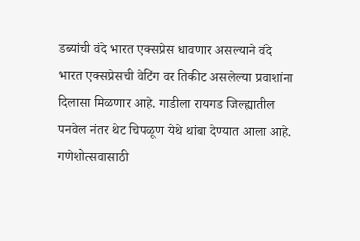डब्यांची वंदे भारत एक्सप्रेस धावणार असल्याने वंदे भारत एक्सप्रेसची वेटिंग वर तिकीट असलेल्या प्रवाशांना दिलासा मिळणार आहे. गाडीला रायगड जिल्ह्यातील पनवेल नंतर थेट चिपळूण येथे थांबा देण्यात आला आहे.
गणेशोत्सवासाठी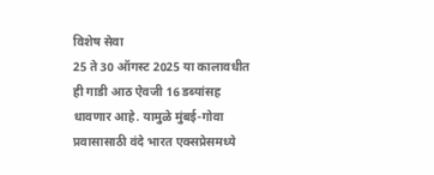विशेष सेवा
25 ते 30 ऑगस्ट 2025 या कालावधीत ही गाडी आठ ऐवजी 16 डब्यांसह धावणार आहे. यामुळे मुंबई-गोवा प्रवासासाठी वंदे भारत एक्सप्रेसमध्ये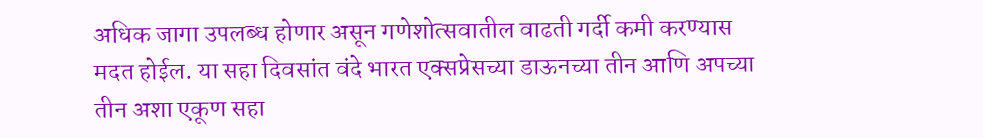अधिक जागा उपलब्ध होणार असून गणेशोत्सवातील वाढती गर्दी कमी करण्यास मदत होईल. या सहा दिवसांत वंदे भारत एक्सप्रेसच्या डाऊनच्या तीन आणि अपच्या तीन अशा एकूण सहा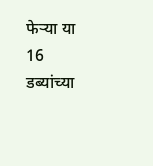फेऱ्या या 16 डब्यांच्या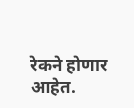रेकने होणार आहेत.